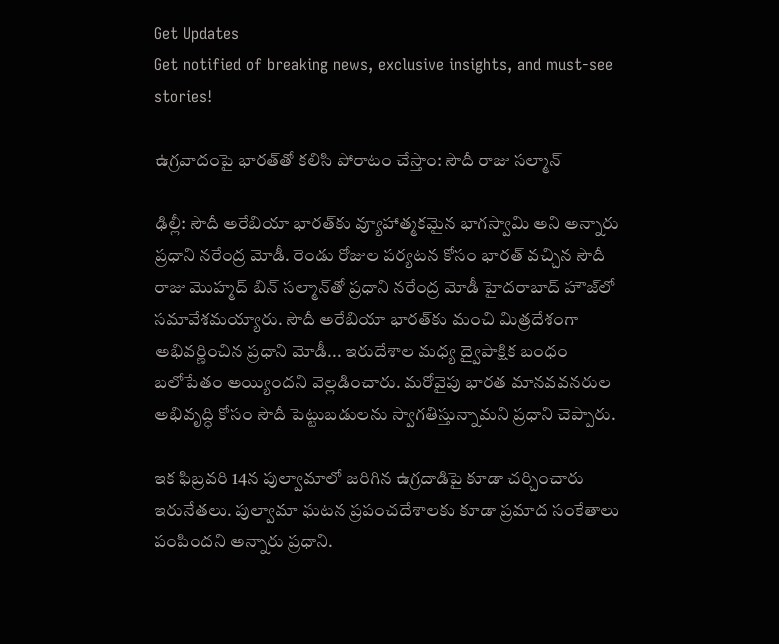Get Updates
Get notified of breaking news, exclusive insights, and must-see stories!

ఉగ్రవాదంపై భారత్‌తో కలిసి పోరాటం చేస్తాం: సౌదీ రాజు సల్మాన్

ఢిల్లీ: సౌదీ అరేబియా భారత్‌కు వ్యూహాత్మకమైన భాగస్వామి అని అన్నారు ప్రధాని నరేంద్ర మోడీ. రెండు రోజుల పర్యటన కోసం భారత్ వచ్చిన సౌదీ రాజు మొహ్మద్ బిన్ సల్మాన్‌తో ప్రధాని నరేంద్ర మోడీ హైదరాబాద్ హౌజ్‌లో సమావేశమయ్యారు. సౌదీ అరేబియా భారత్‌కు మంచి మిత్రదేశంగా అభివర్ణించిన ప్రధాని మోడీ... ఇరుదేశాల మధ్య ద్వైపాక్షిక బంధం బలోపేతం అయ్యిందని వెల్లడించారు. మరోవైపు భారత మానవవనరుల అభివృద్ధి కోసం సౌదీ పెట్టుబడులను స్వాగతిస్తున్నామని ప్రధాని చెప్పారు.

ఇక ఫిబ్రవరి 14న పుల్వామాలో జరిగిన ఉగ్రదాడిపై కూడా చర్చించారు ఇరునేతలు. పుల్వామా ఘటన ప్రపంచదేశాలకు కూడా ప్రమాద సంకేతాలు పంపిందని అన్నారు ప్రధాని.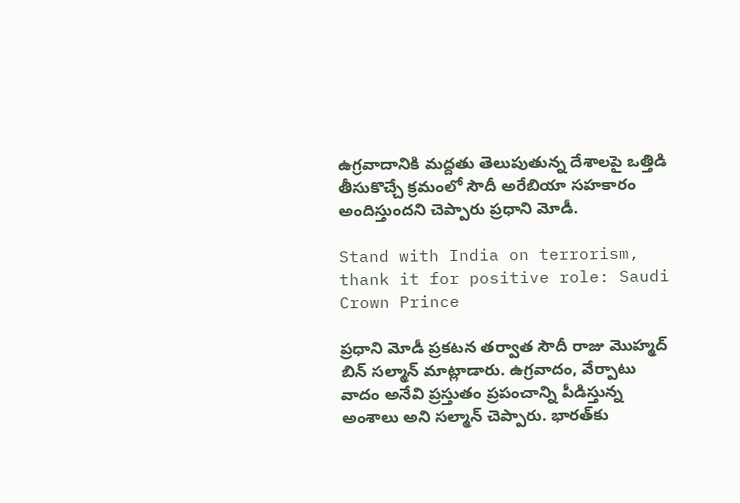ఉగ్రవాదానికి మద్దతు తెలుపుతున్న దేశాలపై ఒత్తిడి తీసుకొచ్చే క్రమంలో సౌదీ అరేబియా సహకారం అందిస్తుందని చెప్పారు ప్రధాని మోడీ.

Stand with India on terrorism, thank it for positive role: Saudi Crown Prince

ప్రధాని మోడీ ప్రకటన తర్వాత సౌదీ రాజు మొహ్మద్ బిన్ సల్మాన్ మాట్లాడారు. ఉగ్రవాదం, వేర్పాటు వాదం అనేవి ప్రస్తుతం ప్రపంచాన్ని పీడిస్తున్న అంశాలు అని సల్మాన్ చెప్పారు. భారత్‌కు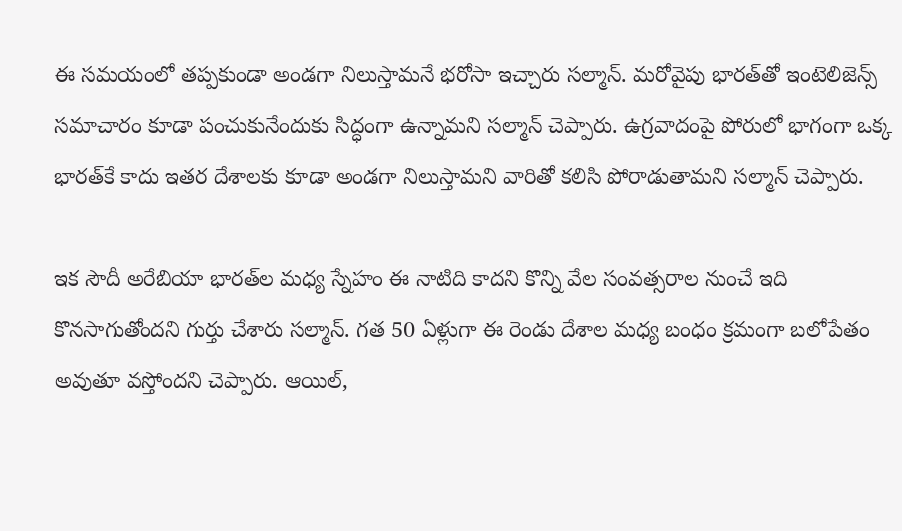ఈ సమయంలో తప్పకుండా అండగా నిలుస్తామనే భరోసా ఇచ్చారు సల్మాన్. మరోవైపు భారత్‌తో ఇంటెలిజెన్స్ సమాచారం‌ కూడా పంచుకునేందుకు సిద్ధంగా ఉన్నామని సల్మాన్ చెప్పారు. ఉగ్రవాదంపై పోరులో భాగంగా ఒక్క భారత్‌కే కాదు ఇతర దేశాలకు కూడా అండగా నిలుస్తామని వారితో కలిసి పోరాడుతామని సల్మాన్ చెప్పారు.

ఇక సౌదీ అరేబియా భారత్‌ల మధ్య స్నేహం ఈ నాటిది కాదని కొన్ని వేల సంవత్సరాల నుంచే ఇది కొనసాగుతోందని గుర్తు చేశారు సల్మాన్. గత 50 ఏళ్లుగా ఈ రెండు దేశాల మధ్య బంధం క్రమంగా బలోపేతం అవుతూ వస్తోందని చెప్పారు. ఆయిల్,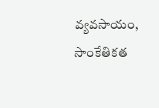వ్యవసాయం, సాంకేతికత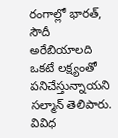రంగాల్లో భారత్, సౌదీ అరేబియాలది ఒకటే లక్ష్యంతో పనిచేస్తున్నాయని సల్మాన్ తెలిపారు. వివిధ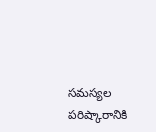సమస్యల పరిష్కారానికి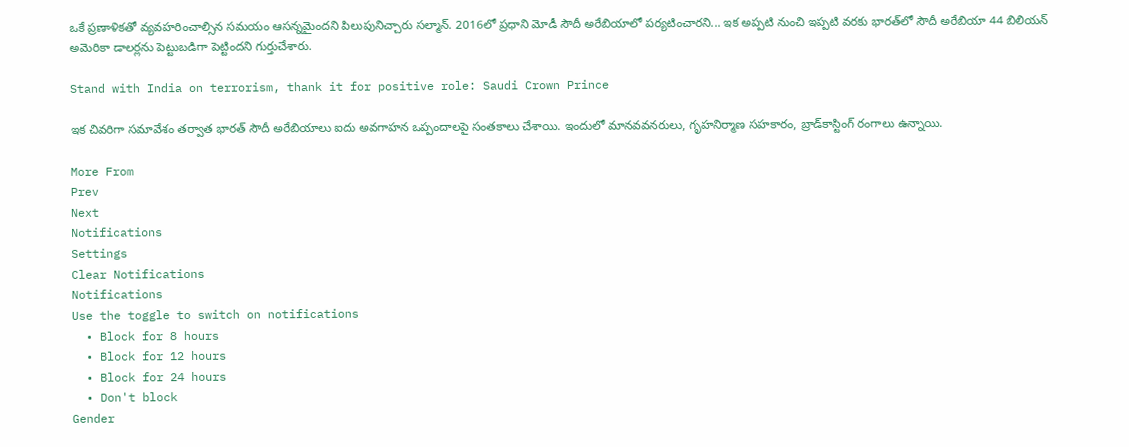ఒకే ప్రణాళికతో వ్యవహరించాల్సిన సమయం ఆసన్నమైందని పిలుపునిచ్చారు సల్మాన్. 2016లో ప్రధాని మోడీ సౌదీ అరేబియాలో పర్యటించారని... ఇక అప్పటి నుంచి ఇప్పటి వరకు భారత్‌లో సౌదీ అరేబియా 44 బిలియన్ అమెరికా డాలర్లను పెట్టుబడిగా పెట్టిందని గుర్తుచేశారు.

Stand with India on terrorism, thank it for positive role: Saudi Crown Prince

ఇక చివరిగా సమావేశం తర్వాత భారత్ సౌదీ అరేబియాలు ఐదు అవగాహన ఒప్పందాలపై సంతకాలు చేశాయి. ఇందులో మానవవనరులు, గృహనిర్మాణ సహకారం, బ్రాడ్‌కాస్టింగ్‌ రంగాలు ఉన్నాయి.

More From
Prev
Next
Notifications
Settings
Clear Notifications
Notifications
Use the toggle to switch on notifications
  • Block for 8 hours
  • Block for 12 hours
  • Block for 24 hours
  • Don't block
Gender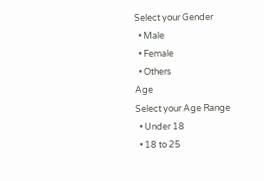Select your Gender
  • Male
  • Female
  • Others
Age
Select your Age Range
  • Under 18
  • 18 to 25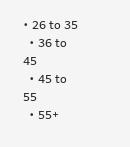• 26 to 35
  • 36 to 45
  • 45 to 55
  • 55+